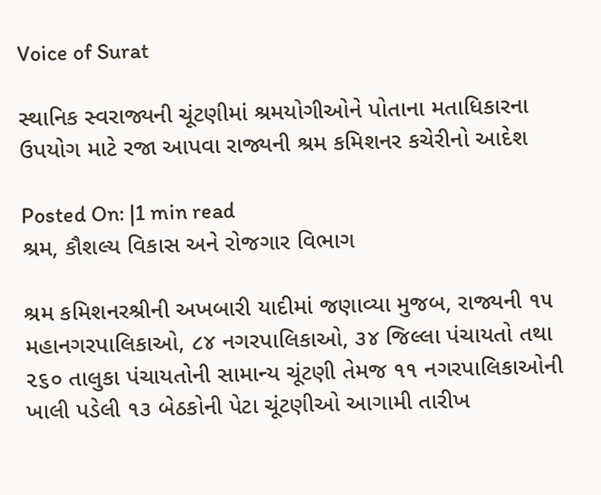Voice of Surat

સ્થાનિક સ્વરાજ્યની ચૂંટણીમાં શ્રમયોગીઓને પોતાના મતાધિકારના ઉપયોગ માટે રજા આપવા રાજ્યની શ્રમ કમિશનર કચેરીનો આદેશ

Posted On: |1 min read
શ્રમ, કૌશલ્ય વિકાસ અને રોજગાર વિભાગ

શ્રમ કમિશનરશ્રીની અખબારી યાદીમાં જણાવ્યા મુજબ, રાજ્યની ૧૫ મહાનગરપાલિકાઓ, ૮૪ નગરપાલિકાઓ, ૩૪ જિલ્લા પંચાયતો તથા ૨૬૦ તાલુકા પંચાયતોની સામાન્ય ચૂંટણી તેમજ ૧૧ નગરપાલિકાઓની ખાલી પડેલી ૧૩ બેઠકોની પેટા ચૂંટણીઓ આગામી તારીખ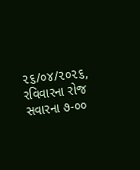૨૬/૦૪/૨૦૨૬, રવિવારના રોજ સવારના ૭-૦૦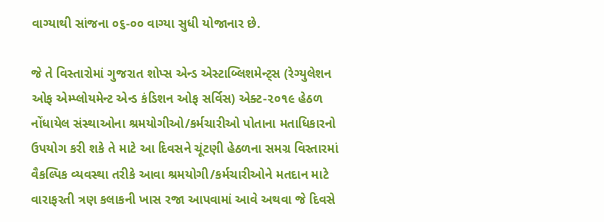વાગ્યાથી સાંજના ૦૬-૦૦ વાગ્યા સુધી યોજાનાર છે.

જે તે વિસ્તારોમાં ગુજરાત શોપ્સ એન્ડ એસ્ટાબ્લિશમેન્ટ્સ (રેગ્યુલેશન ઓફ એમ્પ્લોયમેન્ટ એન્ડ કંડિશન ઓફ સર્વિસ) એક્ટ-૨૦૧૯ હેઠળ નોંધાયેલ સંસ્થાઓના શ્રમયોગીઓ/કર્મચારીઓ પોતાના મતાધિકારનો ઉપયોગ કરી શકે તે માટે આ દિવસને ચૂંટણી હેઠળના સમગ્ર વિસ્તારમાં વૈકલ્પિક વ્યવસ્થા તરીકે આવા શ્રમયોગી/કર્મચારીઓને મતદાન માટે વારાફરતી ત્રણ કલાકની ખાસ રજા આપવામાં આવે અથવા જે દિવસે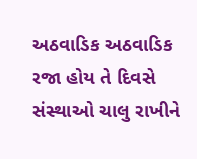અઠવાડિક અઠવાડિક રજા હોય તે દિવસે સંસ્થાઓ ચાલુ રાખીને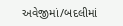અવેજીમાં/બદલીમાં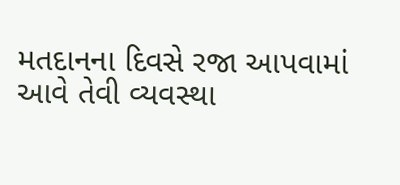મતદાનના દિવસે રજા આપવામાં આવે તેવી વ્યવસ્થા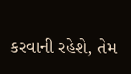કરવાની રહેશે, તેમ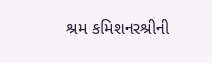શ્રમ કમિશનરશ્રીની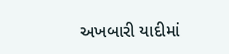અખબારી યાદીમાં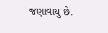જણાવાયુ છે.